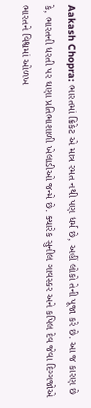Aakash Chopra: ભારતમાં ક્રિકેટ એ માત્ર રમત નથી પણ ધર્મ છે, અહીં લોકો તેની પૂજા કરે છે. આ જ કારણ છે કે, ભારતની ધરતી પર ઘણા પ્રતિભાશાળી ખેલાડીઓ જન્મે છે. ક્યારેક સુનીલ ગાવસ્કર અને કપિલ દેવ જેવા દિગ્ગજોએ ભારતને વિશ્વમાં ઓળખ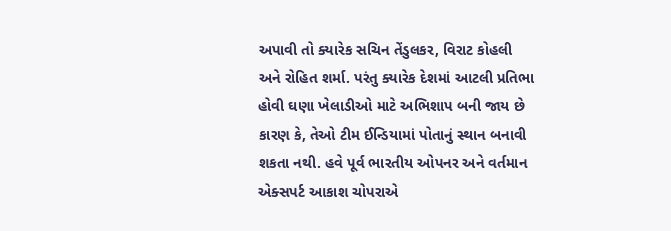અપાવી તો ક્યારેક સચિન તેંડુલકર, વિરાટ કોહલી અને રોહિત શર્મા. પરંતુ ક્યારેક દેશમાં આટલી પ્રતિભા હોવી ઘણા ખેલાડીઓ માટે અભિશાપ બની જાય છે કારણ કે, તેઓ ટીમ ઈન્ડિયામાં પોતાનું સ્થાન બનાવી શકતા નથી. હવે પૂર્વ ભારતીય ઓપનર અને વર્તમાન એક્સપર્ટ આકાશ ચોપરાએ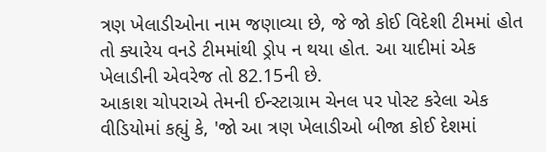ત્રણ ખેલાડીઓના નામ જણાવ્યા છે, જે જો કોઈ વિદેશી ટીમમાં હોત તો ક્યારેય વનડે ટીમમાંથી ડ્રોપ ન થયા હોત. આ યાદીમાં એક ખેલાડીની એવરેજ તો 82.15ની છે.
આકાશ ચોપરાએ તેમની ઈન્સ્ટાગ્રામ ચેનલ પર પોસ્ટ કરેલા એક વીડિયોમાં કહ્યું કે, 'જો આ ત્રણ ખેલાડીઓ બીજા કોઈ દેશમાં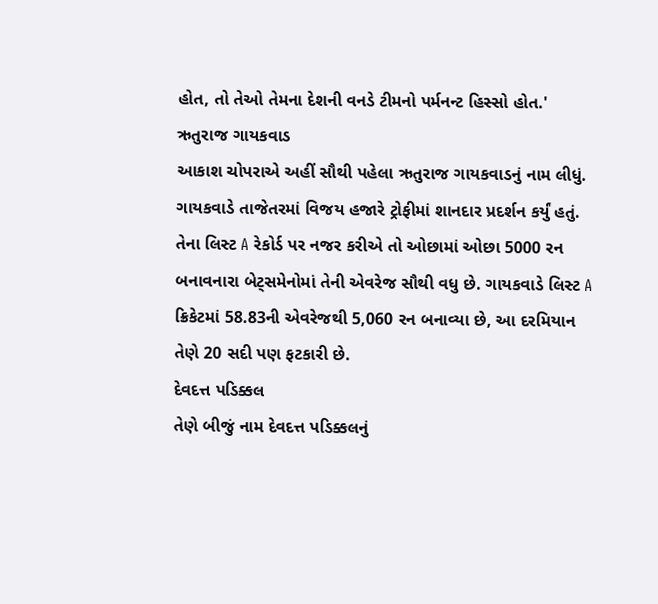હોત, તો તેઓ તેમના દેશની વનડે ટીમનો પર્મનન્ટ હિસ્સો હોત.'
ઋતુરાજ ગાયકવાડ
આકાશ ચોપરાએ અહીં સૌથી પહેલા ઋતુરાજ ગાયકવાડનું નામ લીધું. ગાયકવાડે તાજેતરમાં વિજય હજારે ટ્રોફીમાં શાનદાર પ્રદર્શન કર્યું હતું. તેના લિસ્ટ A રેકોર્ડ પર નજર કરીએ તો ઓછામાં ઓછા 5000 રન બનાવનારા બેટ્સમેનોમાં તેની એવરેજ સૌથી વધુ છે. ગાયકવાડે લિસ્ટ A ક્રિકેટમાં 58.83ની એવરેજથી 5,060 રન બનાવ્યા છે, આ દરમિયાન તેણે 20 સદી પણ ફટકારી છે.
દેવદત્ત પડિક્કલ
તેણે બીજું નામ દેવદત્ત પડિક્કલનું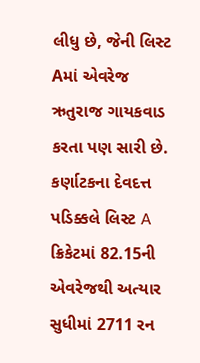લીધુ છે, જેની લિસ્ટ Aમાં એવરેજ ઋતુરાજ ગાયકવાડ કરતા પણ સારી છે. કર્ણાટકના દેવદત્ત પડિક્કલે લિસ્ટ A ક્રિકેટમાં 82.15ની એવરેજથી અત્યાર સુધીમાં 2711 રન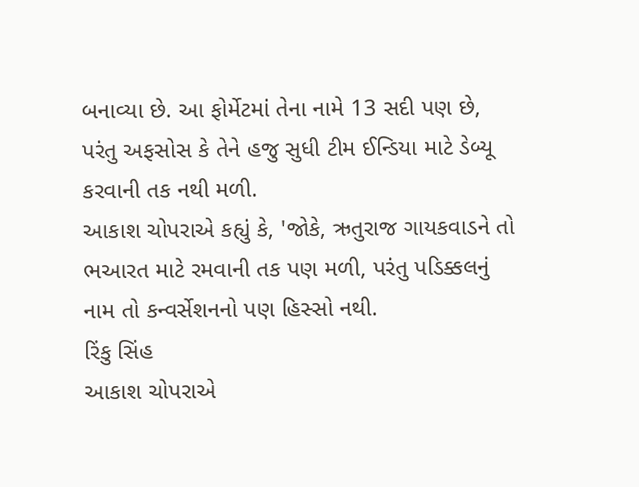બનાવ્યા છે. આ ફોર્મેટમાં તેના નામે 13 સદી પણ છે, પરંતુ અફસોસ કે તેને હજુ સુધી ટીમ ઈન્ડિયા માટે ડેબ્યૂ કરવાની તક નથી મળી.
આકાશ ચોપરાએ કહ્યું કે, 'જોકે, ઋતુરાજ ગાયકવાડને તો ભઆરત માટે રમવાની તક પણ મળી, પરંતુ પડિક્કલનું નામ તો કન્વર્સેશનનો પણ હિસ્સો નથી.
રિંકુ સિંહ
આકાશ ચોપરાએ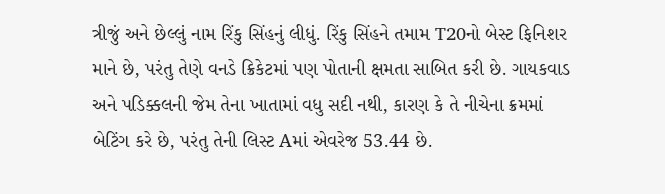ત્રીજું અને છેલ્લું નામ રિંકુ સિંહનું લીધું. રિંકુ સિંહને તમામ T20નો બેસ્ટ ફિનિશર માને છે, પરંતુ તેણે વનડે ક્રિકેટમાં પણ પોતાની ક્ષમતા સાબિત કરી છે. ગાયકવાડ અને પડિક્કલની જેમ તેના ખાતામાં વધુ સદી નથી, કારણ કે તે નીચેના ક્રમમાં બેટિંગ કરે છે, પરંતુ તેની લિસ્ટ Aમાં એવરેજ 53.44 છે.